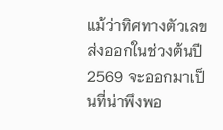แม้ว่าทิศทางตัวเลขส่งออกในช่วงต้นปี 2569 จะออกมาเป็นที่น่าพึงพอ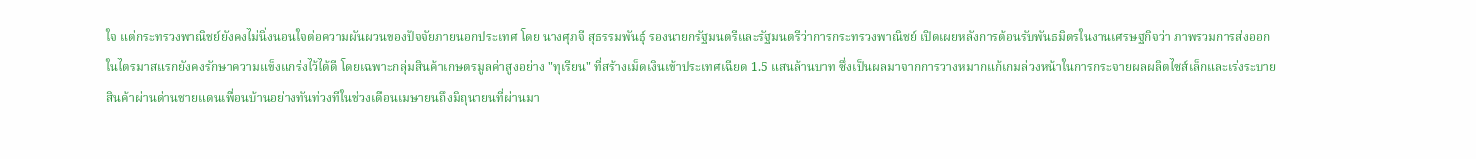ใจ แต่กระทรวงพาณิชย์ยังคงไม่นิ่งนอนใจต่อความผันผวนของปัจจัยภายนอกประเทศ โดย นางศุภจี สุธรรมพันธุ์ รองนายกรัฐมนตรีและรัฐมนตรีว่าการกระทรวงพาณิชย์ เปิดเผยหลังการต้อนรับพันธมิตรในงานเศรษฐกิจว่า ภาพรวมการส่งออกในไตรมาสแรกยังคงรักษาความแข็งแกร่งไว้ได้ดี โดยเฉพาะกลุ่มสินค้าเกษตรมูลค่าสูงอย่าง "ทุเรียน" ที่สร้างเม็ดเงินเข้าประเทศเฉียด 1.5 แสนล้านบาท ซึ่งเป็นผลมาจากการวางหมากแก้เกมล่วงหน้าในการกระจายผลผลิตไซส์เล็กและเร่งระบายสินค้าผ่านด่านชายแดนเพื่อนบ้านอย่างทันท่วงทีในช่วงเดือนเมษายนถึงมิถุนายนที่ผ่านมา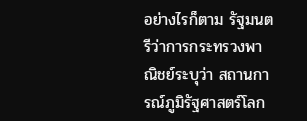อย่างไรก็ตาม รัฐมนตรีว่าการกระทรวงพาณิชย์ระบุว่า สถานการณ์ภูมิรัฐศาสตร์โลก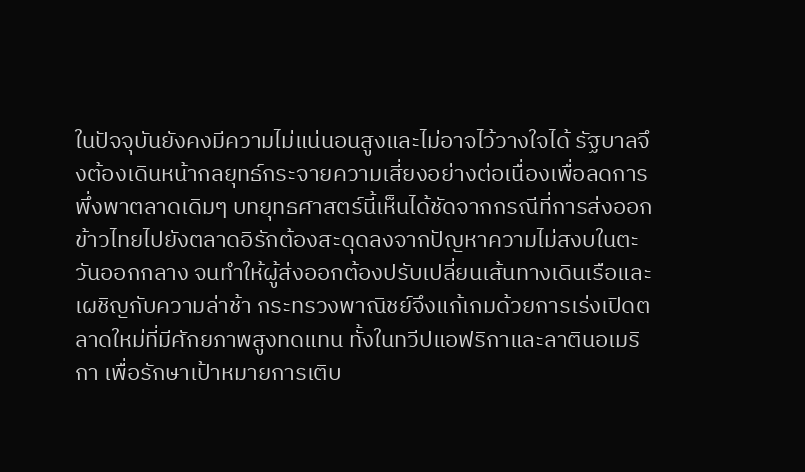ในปัจจุบันยังคงมีความไม่แน่นอนสูงและไม่อาจไว้วางใจได้ รัฐบาลจึงต้องเดินหน้ากลยุทธ์กระจายความเสี่ยงอย่างต่อเนื่องเพื่อลดการพึ่งพาตลาดเดิมๆ บทยุทธศาสตร์นี้เห็นได้ชัดจากกรณีที่การส่งออกข้าวไทยไปยังตลาดอิรักต้องสะดุดลงจากปัญหาความไม่สงบในตะวันออกกลาง จนทำให้ผู้ส่งออกต้องปรับเปลี่ยนเส้นทางเดินเรือและเผชิญกับความล่าช้า กระทรวงพาณิชย์จึงแก้เกมด้วยการเร่งเปิดตลาดใหม่ที่มีศักยภาพสูงทดแทน ทั้งในทวีปแอฟริกาและลาตินอเมริกา เพื่อรักษาเป้าหมายการเติบ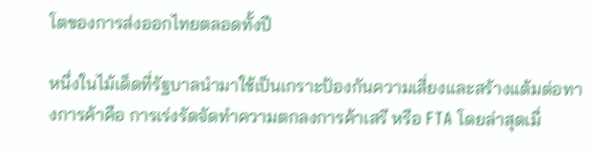โตของการส่งออกไทยตลอดทั้งปี

หนึ่งในไม้เด็ดที่รัฐบาลนำมาใช้เป็นเกราะป้องกันความเสี่ยงและสร้างแต้มต่อทางการค้าคือ การเร่งรัดจัดทำความตกลงการค้าเสรี หรือ FTA โดยล่าสุดเมื่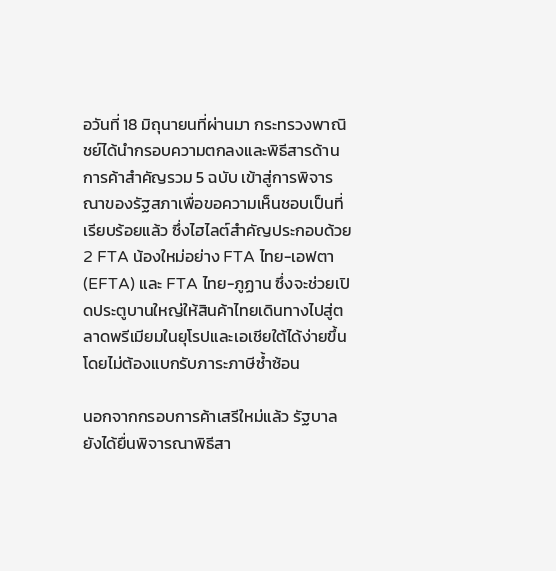อวันที่ 18 มิถุนายนที่ผ่านมา กระทรวงพาณิชย์ได้นำกรอบความตกลงและพิธีสารด้านการค้าสำคัญรวม 5 ฉบับ เข้าสู่การพิจารณาของรัฐสภาเพื่อขอความเห็นชอบเป็นที่เรียบร้อยแล้ว ซึ่งไฮไลต์สำคัญประกอบด้วย 2 FTA น้องใหม่อย่าง FTA ไทย-เอฟตา (EFTA) และ FTA ไทย-ภูฏาน ซึ่งจะช่วยเปิดประตูบานใหญ่ให้สินค้าไทยเดินทางไปสู่ตลาดพรีเมียมในยุโรปและเอเชียใต้ได้ง่ายขึ้นโดยไม่ต้องแบกรับภาระภาษีซ้ำซ้อน

นอกจากกรอบการค้าเสรีใหม่แล้ว รัฐบาลยังได้ยื่นพิจารณาพิธีสา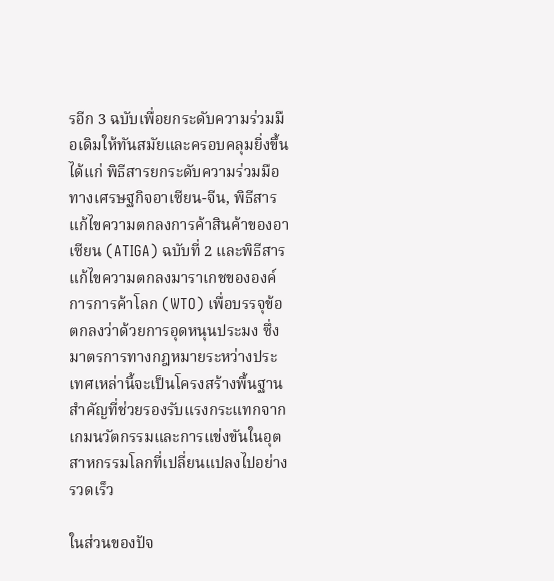รอีก 3 ฉบับเพื่อยกระดับความร่วมมือเดิมให้ทันสมัยและครอบคลุมยิ่งขึ้น ได้แก่ พิธีสารยกระดับความร่วมมือทางเศรษฐกิจอาเซียน-จีน, พิธีสารแก้ไขความตกลงการค้าสินค้าของอาเซียน (ATIGA) ฉบับที่ 2 และพิธีสารแก้ไขความตกลงมาราเกชขององค์การการค้าโลก (WTO) เพื่อบรรจุข้อตกลงว่าด้วยการอุดหนุนประมง ซึ่งมาตรการทางกฎหมายระหว่างประเทศเหล่านี้จะเป็นโครงสร้างพื้นฐานสำคัญที่ช่วยรองรับแรงกระแทกจากเกมนวัตกรรมและการแข่งขันในอุตสาหกรรมโลกที่เปลี่ยนแปลงไปอย่างรวดเร็ว

ในส่วนของปัจ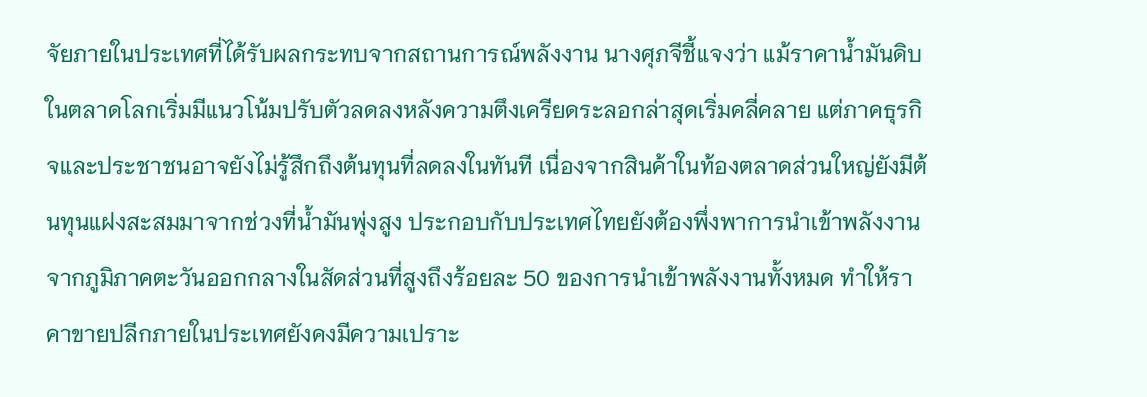จัยภายในประเทศที่ได้รับผลกระทบจากสถานการณ์พลังงาน นางศุภจีชี้แจงว่า แม้ราคาน้ำมันดิบในตลาดโลกเริ่มมีแนวโน้มปรับตัวลดลงหลังความตึงเครียดระลอกล่าสุดเริ่มคลี่คลาย แต่ภาคธุรกิจและประชาชนอาจยังไม่รู้สึกถึงต้นทุนที่ลดลงในทันที เนื่องจากสินค้าในท้องตลาดส่วนใหญ่ยังมีต้นทุนแฝงสะสมมาจากช่วงที่น้ำมันพุ่งสูง ประกอบกับประเทศไทยยังต้องพึ่งพาการนำเข้าพลังงานจากภูมิภาคตะวันออกกลางในสัดส่วนที่สูงถึงร้อยละ 50 ของการนำเข้าพลังงานทั้งหมด ทำให้ราคาขายปลีกภายในประเทศยังคงมีความเปราะ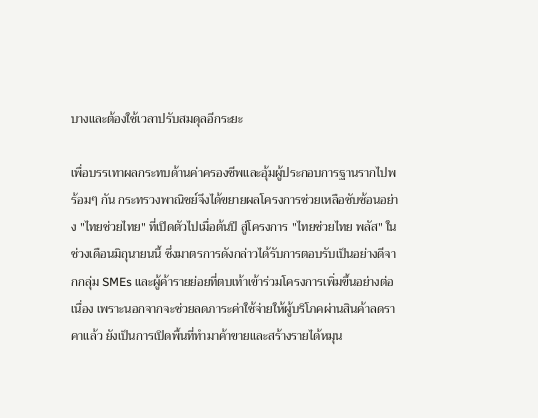บางและต้องใช้เวลาปรับสมดุลอีกระยะ

เพื่อบรรเทาผลกระทบด้านค่าครองชีพและอุ้มผู้ประกอบการฐานรากไปพร้อมๆ กัน กระทรวงพาณิชย์จึงได้ขยายผลโครงการช่วยเหลือซับซ้อนอย่าง "ไทยช่วยไทย" ที่เปิดตัวไปเมื่อต้นปี สู่โครงการ "ไทยช่วยไทย พลัส" ในช่วงเดือนมิถุนายนนี้ ซึ่งมาตรการดังกล่าวได้รับการตอบรับเป็นอย่างดีจากกลุ่ม SMEs และผู้ค้ารายย่อยที่ตบเท้าเข้าร่วมโครงการเพิ่มขึ้นอย่างต่อเนื่อง เพราะนอกจากจะช่วยลดภาระค่าใช้จ่ายให้ผู้บริโภคผ่านสินค้าลดราคาแล้ว ยังเป็นการเปิดพื้นที่ทำมาค้าขายและสร้างรายได้หมุน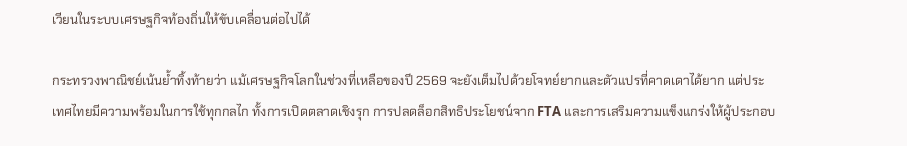เวียนในระบบเศรษฐกิจท้องถิ่นให้ขับเคลื่อนต่อไปได้

กระทรวงพาณิชย์เน้นย้ำทิ้งท้ายว่า แม้เศรษฐกิจโลกในช่วงที่เหลือของปี 2569 จะยังเต็มไปด้วยโจทย์ยากและตัวแปรที่คาดเดาได้ยาก แต่ประเทศไทยมีความพร้อมในการใช้ทุกกลไก ทั้งการเปิดตลาดเชิงรุก การปลดล็อกสิทธิประโยชน์จาก FTA และการเสริมความแข็งแกร่งให้ผู้ประกอบ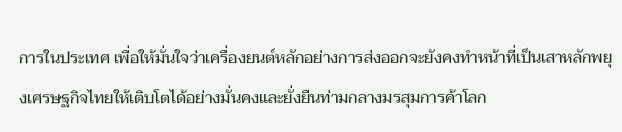การในประเทศ เพื่อให้มั่นใจว่าเครื่องยนต์หลักอย่างการส่งออกจะยังคงทำหน้าที่เป็นเสาหลักพยุงเศรษฐกิจไทยให้เติบโตได้อย่างมั่นคงและยั่งยืนท่ามกลางมรสุมการค้าโลก